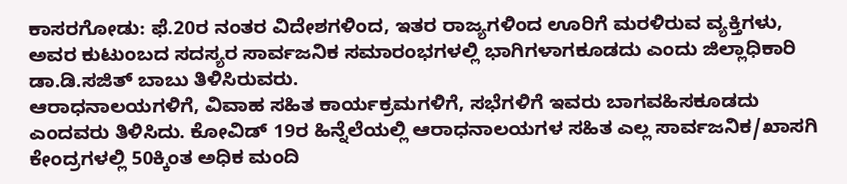ಕಾಸರಗೋಡು: ಫೆ.20ರ ನಂತರ ವಿದೇಶಗಳಿಂದ, ಇತರ ರಾಜ್ಯಗಳಿಂದ ಊರಿಗೆ ಮರಳಿರುವ ವ್ಯಕ್ತಿಗಳು, ಅವರ ಕುಟುಂಬದ ಸದಸ್ಯರ ಸಾರ್ವಜನಿಕ ಸಮಾರಂಭಗಳಲ್ಲಿ ಭಾಗಿಗಳಾಗಕೂಡದು ಎಂದು ಜಿಲ್ಲಾಧಿಕಾರಿ ಡಾ.ಡಿ.ಸಜಿತ್ ಬಾಬು ತಿಳಿಸಿರುವರು.
ಆರಾಧನಾಲಯಗಳಿಗೆ, ವಿವಾಹ ಸಹಿತ ಕಾರ್ಯಕ್ರಮಗಳಿಗೆ, ಸಭೆಗಳಿಗೆ ಇವರು ಬಾಗವಹಿಸಕೂಡದು ಎಂದವರು ತಿಳಿಸಿದು. ಕೋವಿಡ್ 19ರ ಹಿನ್ನೆಲೆಯಲ್ಲಿ ಆರಾಧನಾಲಯಗಳ ಸಹಿತ ಎಲ್ಲ ಸಾರ್ವಜನಿಕ/ಖಾಸಗಿ ಕೇಂದ್ರಗಳಲ್ಲಿ 50ಕ್ಕಿಂತ ಅಧಿಕ ಮಂದಿ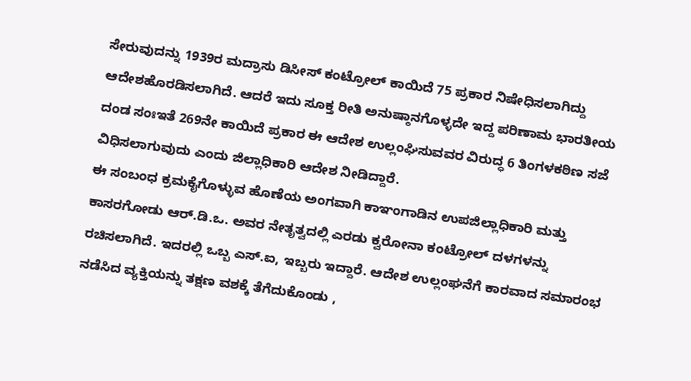ಸೇರುವುದನ್ನು 1939ರ ಮದ್ರಾಸು ಡಿಸೀಸ್ ಕಂಟ್ರೋಲ್ ಕಾಯಿದೆ 75 ಪ್ರಕಾರ ನಿಷೇಧಿಸಲಾಗಿದ್ದು ಆದೇಶಹೊರಡಿಸಲಾಗಿದೆ. ಆದರೆ ಇದು ಸೂಕ್ತ ರೀತಿ ಅನುಷ್ಠಾನಗೊಳ್ಳದೇ ಇದ್ದ ಪರಿಣಾಮ ಭಾರತೀಯ ದಂಡ ಸಂಃಇತೆ 269ನೇ ಕಾಯಿದೆ ಪ್ರಕಾರ ಈ ಆದೇಶ ಉಲ್ಲಂಘಿಸುವವರ ವಿರುದ್ಧ 6 ತಿಂಗಳಕಠಿಣ ಸಜೆ ವಿಧಿಸಲಾಗುವುದು ಎಂದು ಜಿಲ್ಲಾಧಿಕಾರಿ ಆದೇಶ ನೀಡಿದ್ದಾರೆ.
ಈ ಸಂಬಂಧ ಕ್ರಮಕೈಗೊಳ್ಳುವ ಹೊಣೆಯ ಅಂಗವಾಗಿ ಕಾಞಂಗಾಡಿನ ಉಪಜಿಲ್ಲಾಧಿಕಾರಿ ಮತ್ತು ಕಾಸರಗೋಡು ಆರ್.ಡಿ.ಒ. ಅವರ ನೇತೃತ್ವದಲ್ಲಿ ಎರಡು ಕ್ವರೋನಾ ಕಂಟ್ರೋಲ್ ದಳಗಳನ್ನು ರಚಿಸಲಾಗಿದೆ. ಇದರಲ್ಲಿ ಒಬ್ಬ ಎಸ್.ಐ, ಇಬ್ಬರು ಇದ್ದಾರೆ. ಆದೇಶ ಉಲ್ಲಂಘನೆಗೆ ಕಾರವಾದ ಸಮಾರಂಭ ನಡೆಸಿದ ವ್ಯಕ್ತಿಯನ್ನು ತಕ್ಷಣ ವಶಕ್ಕೆ ತೆಗೆದುಕೊಂಡು ,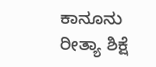ಕಾನೂನು ರೀತ್ಯಾ ಶಿಕ್ಷೆ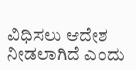ವಿಧಿಸಲು ಆದೇಶ ನೀಡಲಾಗಿದೆ ಎಂದು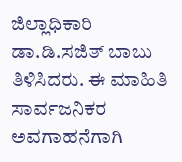ಜಿಲ್ಲಾಧಿಕಾರಿ ಡಾ.ಡಿ.ಸಜಿತ್ ಬಾಬು ತಿಳಿಸಿದರು. ಈ ಮಾಹಿತಿ ಸಾರ್ವಜನಿಕರ ಅವಗಾಹನೆಗಾಗಿ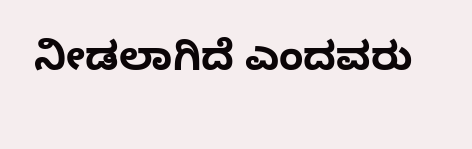ನೀಡಲಾಗಿದೆ ಎಂದವರು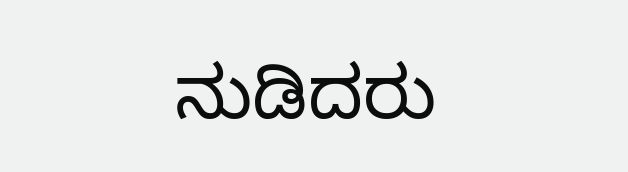ನುಡಿದರು